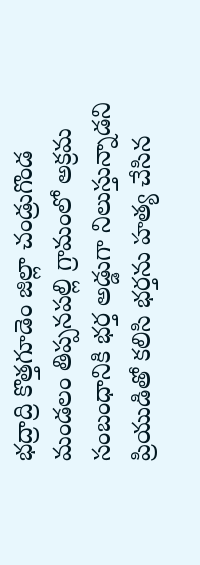భద్రాద్రి కొత్తగూడెం జిల్లా చండ్రుగొండ మండలం తిప్పనపల్లి గ్రామంలో అక్రమ సంబంధానికి భర్త అడ్డుగా నిలుస్తున్నాడని ప్రియుడితో కలిసి భర్తను హత్య చేసిన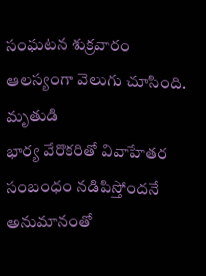సంఘటన శుక్రవారం ఆలస్యంగా వెలుగు చూసింది. మృతుడి
భార్య వేరొకరితో వివాహేతర సంబంధం నడిపిస్తోందనే అనుమానంతో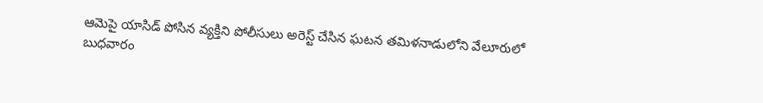ఆమెపై యాసిడ్ పోసిన వ్యక్తిని పోలీసులు అరెస్ట్ చేసిన ఘటన తమిళనాడులోని వేలూరులో బుధవారం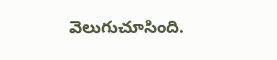వెలుగుచూసింది.